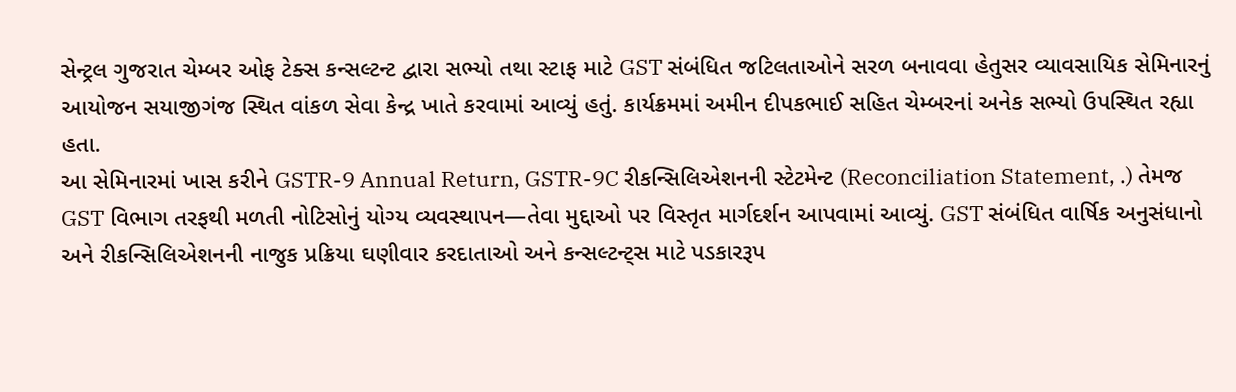સેન્ટ્રલ ગુજરાત ચેમ્બર ઓફ ટેક્સ કન્સલ્ટન્ટ દ્વારા સભ્યો તથા સ્ટાફ માટે GST સંબંધિત જટિલતાઓને સરળ બનાવવા હેતુસર વ્યાવસાયિક સેમિનારનું આયોજન સયાજીગંજ સ્થિત વાંકળ સેવા કેન્દ્ર ખાતે કરવામાં આવ્યું હતું. કાર્યક્રમમાં અમીન દીપકભાઈ સહિત ચેમ્બરનાં અનેક સભ્યો ઉપસ્થિત રહ્યા હતા.
આ સેમિનારમાં ખાસ કરીને GSTR-9 Annual Return, GSTR-9C રીકન્સિલિએશનની સ્ટેટમેન્ટ (Reconciliation Statement, .) તેમજ GST વિભાગ તરફથી મળતી નોટિસોનું યોગ્ય વ્યવસ્થાપન—તેવા મુદ્દાઓ પર વિસ્તૃત માર્ગદર્શન આપવામાં આવ્યું. GST સંબંધિત વાર્ષિક અનુસંધાનો અને રીકન્સિલિએશનની નાજુક પ્રક્રિયા ઘણીવાર કરદાતાઓ અને કન્સલ્ટન્ટ્સ માટે પડકારરૂપ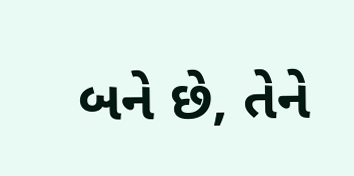બને છે, તેને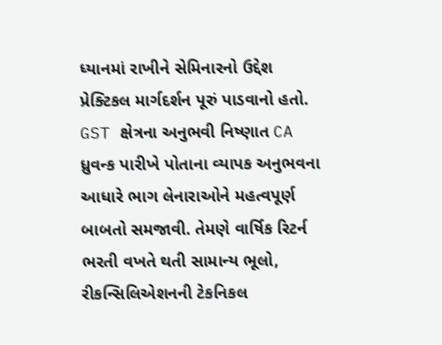ધ્યાનમાં રાખીને સેમિનારનો ઉદ્દેશ પ્રેક્ટિકલ માર્ગદર્શન પૂરું પાડવાનો હતો. GST ક્ષેત્રના અનુભવી નિષ્ણાત CA ધ્રુવન્ક પારીખે પોતાના વ્યાપક અનુભવના આધારે ભાગ લેનારાઓને મહત્વપૂર્ણ બાબતો સમજાવી. તેમણે વાર્ષિક રિટર્ન ભરતી વખતે થતી સામાન્ય ભૂલો, રીકન્સિલિએશનની ટેકનિકલ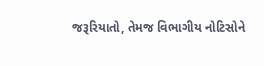જરૂરિયાતો, તેમજ વિભાગીય નોટિસોને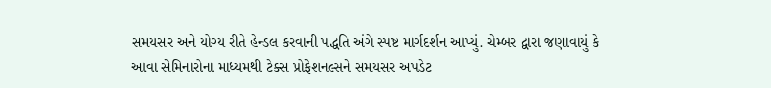સમયસર અને યોગ્ય રીતે હેન્ડલ કરવાની પદ્ધતિ અંગે સ્પષ્ટ માર્ગદર્શન આપ્યું. ચેમ્બર દ્વારા જણાવાયું કે આવા સેમિનારોના માધ્યમથી ટેક્સ પ્રોફેશનલ્સને સમયસર અપડેટ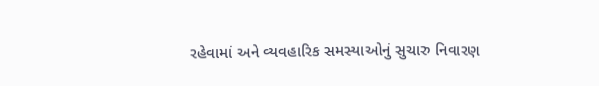રહેવામાં અને વ્યવહારિક સમસ્યાઓનું સુચારુ નિવારણ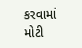કરવામાં મોટી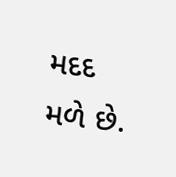મદદ મળે છે.